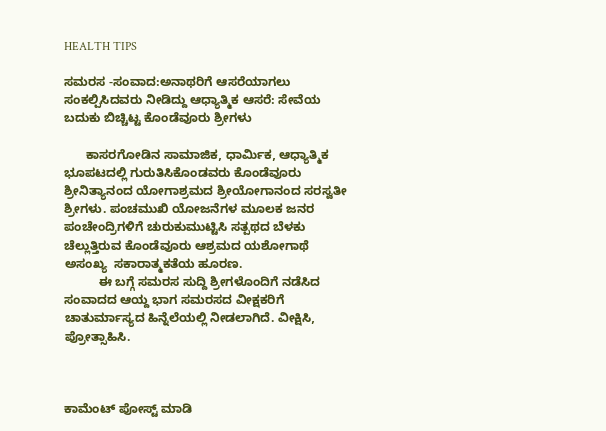HEALTH TIPS

ಸಮರಸ -ಸಂವಾದ:ಅನಾಥರಿಗೆ ಆಸರೆಯಾಗಲು ಸಂಕಲ್ಪಿಸಿದವರು ನೀಡಿದ್ದು ಆಧ್ಯಾತ್ಮಿಕ ಆಸರೆ: ಸೇವೆಯ ಬದುಕು ಬಿಚ್ಚಿಟ್ಟ ಕೊಂಡೆವೂರು ಶ್ರೀಗಳು

      ಕಾಸರಗೋಡಿನ ಸಾಮಾಜಿಕ, ಧಾರ್ಮಿಕ, ಆಧ್ಯಾತ್ಮಿಕ ಭೂಪಟದಲ್ಲಿ ಗುರುತಿಸಿಕೊಂಡವರು ಕೊಂಡೆವೂರು ಶ್ರೀನಿತ್ಯಾನಂದ ಯೋಗಾಶ್ರಮದ ಶ್ರೀಯೋಗಾನಂದ ಸರಸ್ವತೀ ಶ್ರೀಗಳು. ಪಂಚಮುಖಿ ಯೋಜನೆಗಳ ಮೂಲಕ ಜನರ ಪಂಚೇಂದ್ರಿಗಳಿಗೆ ಚುರುಕುಮುಟ್ಟಿಸಿ ಸತ್ಪಥದ ಬೆಳಕು ಚೆಲ್ಲುತ್ತಿರುವ ಕೊಂಡೆವೂರು ಆಶ್ರಮದ ಯಶೋಗಾಥೆ ಅಸಂಖ್ಯ  ಸಕಾರಾತ್ಮಕತೆಯ ಹೂರಣ.
          ಈ ಬಗ್ಗೆ ಸಮರಸ ಸುದ್ದಿ ಶ್ರೀಗಳೊಂದಿಗೆ ನಡೆಸಿದ ಸಂವಾದದ ಆಯ್ದ ಭಾಗ ಸಮರಸದ ವೀಕ್ಷಕರಿಗೆ ಚಾತುರ್ಮಾಸ್ಯದ ಹಿನ್ನೆಲೆಯಲ್ಲಿ ನೀಡಲಾಗಿದೆ. ವೀಕ್ಷಿಸಿ, ಪ್ರೋತ್ಸಾಹಿಸಿ.



ಕಾಮೆಂಟ್‌‌ ಪೋಸ್ಟ್‌ ಮಾಡಿ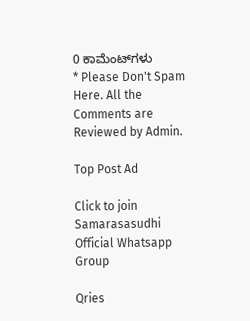0 ಕಾಮೆಂಟ್‌ಗಳು
* Please Don't Spam Here. All the Comments are Reviewed by Admin.

Top Post Ad

Click to join Samarasasudhi Official Whatsapp Group

Qries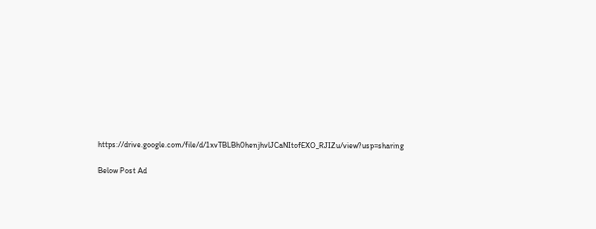https://drive.google.com/file/d/1xvTBLBh0henjhvlJCaNItofEXO_RJIZu/view?usp=sharing

Below Post Ad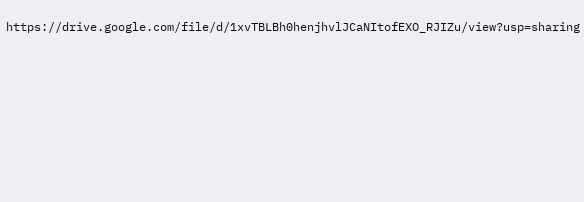https://drive.google.com/file/d/1xvTBLBh0henjhvlJCaNItofEXO_RJIZu/view?usp=sharing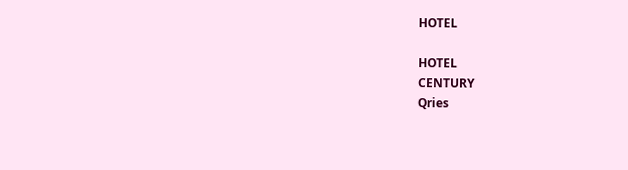HOTEL

HOTEL
CENTURY
Qries